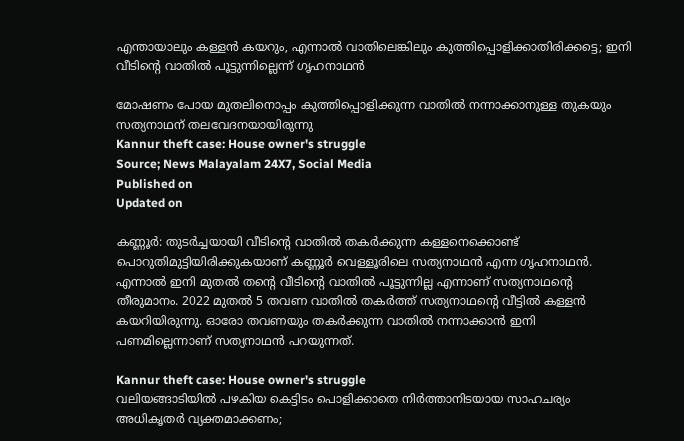എന്തായാലും കള്ളൻ കയറും, എന്നാൽ വാതിലെങ്കിലും കുത്തിപ്പൊളിക്കാതിരിക്കട്ടെ; ഇനി വീടിന്റെ വാതിൽ പൂട്ടുന്നില്ലെന്ന് ഗൃഹനാഥൻ

മോഷണം പോയ മുതലിനൊപ്പം കുത്തിപ്പൊളിക്കുന്ന വാതിൽ നന്നാക്കാനുള്ള തുകയും സത്യനാഥന് തലവേദനയായിരുന്നു
Kannur theft case: House owner's struggle
Source; News Malayalam 24X7, Social Media
Published on
Updated on

കണ്ണൂർ: തുടർച്ചയായി വീടിന്റെ വാതിൽ തകർക്കുന്ന കള്ളനെക്കൊണ്ട് പൊറുതിമുട്ടിയിരിക്കുകയാണ് കണ്ണൂർ വെള്ളൂരിലെ സത്യനാഥൻ എന്ന ഗൃഹനാഥൻ. എന്നാൽ ഇനി മുതൽ തന്റെ വീടിന്റെ വാതിൽ പൂട്ടുന്നില്ല എന്നാണ് സത്യനാഥന്റെ തീരുമാനം. 2022 മുതൽ 5 തവണ വാതിൽ തകർത്ത് സത്യനാഥന്റെ വീട്ടിൽ കള്ളൻ കയറിയിരുന്നു. ഓരോ തവണയും തകർക്കുന്ന വാതിൽ നന്നാക്കാൻ ഇനി പണമില്ലെന്നാണ് സത്യനാഥൻ പറയുന്നത്.

Kannur theft case: House owner's struggle
വലിയങ്ങാടിയിൽ പഴകിയ കെട്ടിടം പൊളിക്കാതെ നിർത്താനിടയായ സാഹചര്യം അധികൃതർ വ്യക്തമാക്കണം;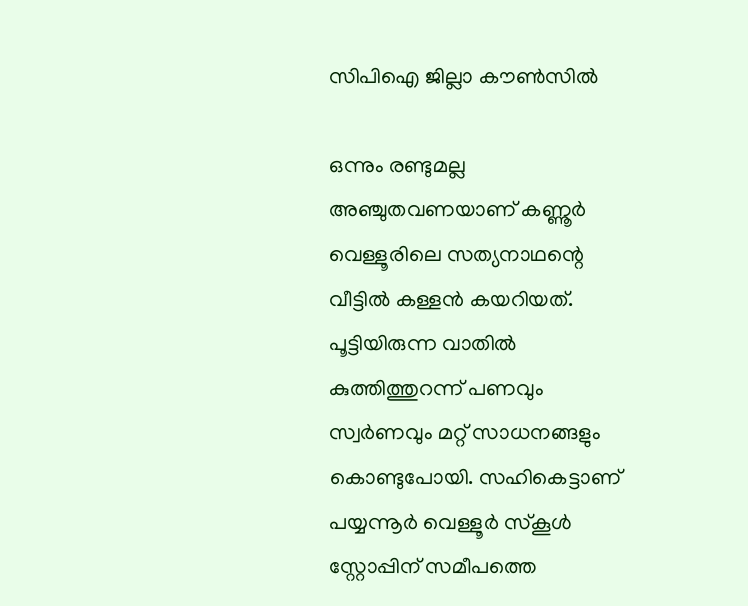സിപിഐ ജില്ലാ കൗൺസിൽ

ഒന്നും രണ്ടുമല്ല അഞ്ചുതവണയാണ്‌ കണ്ണൂർ വെള്ളൂരിലെ സത്യനാഥന്റെ വീട്ടിൽ കള്ളൻ കയറിയത്. പൂട്ടിയിരുന്ന വാതിൽ കുത്തിത്തുറന്ന് പണവും സ്വർണവും മറ്റ് സാധനങ്ങളും കൊണ്ടുപോയി. സഹികെട്ടാണ് പയ്യന്നൂർ വെള്ളൂർ സ്കൂൾ സ്റ്റോപ്പിന് സമീപത്തെ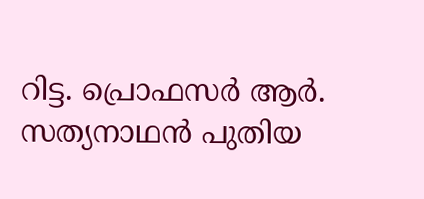റിട്ട. പ്രൊഫസർ ആർ. സത്യനാഥൻ പുതിയ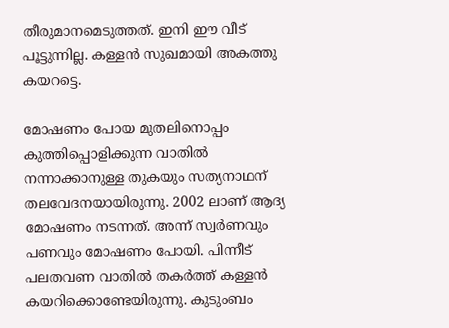തീരുമാനമെടുത്തത്. ഇനി ഈ വീട് പൂട്ടുന്നില്ല. കള്ളൻ സുഖമായി അകത്തു കയറട്ടെ.

മോഷണം പോയ മുതലിനൊപ്പം കുത്തിപ്പൊളിക്കുന്ന വാതിൽ നന്നാക്കാനുള്ള തുകയും സത്യനാഥന് തലവേദനയായിരുന്നു. 2002 ലാണ് ആദ്യ മോഷണം നടന്നത്. അന്ന് സ്വർണവും പണവും മോഷണം പോയി. പിന്നീട് പലതവണ വാതിൽ തകർത്ത് കള്ളൻ കയറിക്കൊണ്ടേയിരുന്നു. കുടുംബം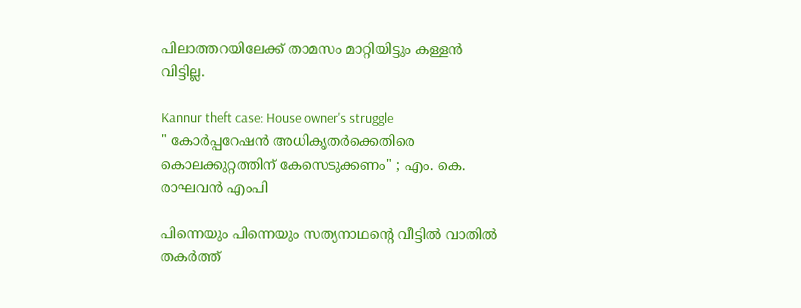പിലാത്തറയിലേക്ക് താമസം മാറ്റിയിട്ടും കള്ളൻ വിട്ടില്ല.

Kannur theft case: House owner's struggle
" കോർപ്പറേഷൻ അധികൃതർക്കെതിരെ കൊലക്കുറ്റത്തിന് കേസെടുക്കണം" ; എം. കെ. രാഘവൻ എംപി

പിന്നെയും പിന്നെയും സത്യനാഥന്റെ വീട്ടിൽ വാതിൽ തകർത്ത്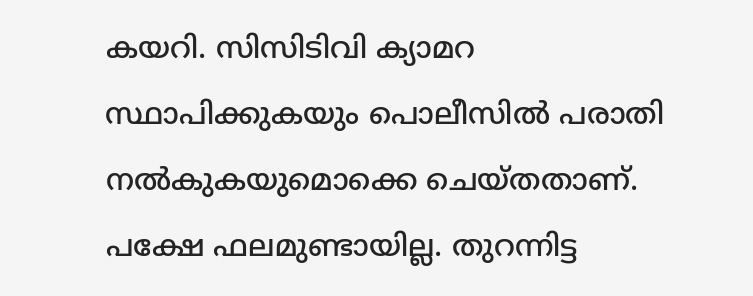കയറി. സിസിടിവി ക്യാമറ സ്ഥാപിക്കുകയും പൊലീസിൽ പരാതി നൽകുകയുമൊക്കെ ചെയ്തതാണ്. പക്ഷേ ഫലമുണ്ടായില്ല. തുറന്നിട്ട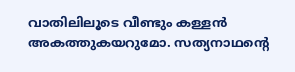വാതിലിലൂടെ വീണ്ടും കള്ളൻ അകത്തുകയറുമോ. സത്യനാഥന്റെ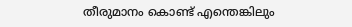തീരുമാനം കൊണ്ട് എന്തെങ്കിലും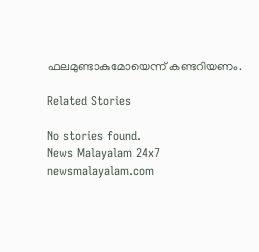ഫലമുണ്ടാകുമോയെന്ന് കണ്ടറിയണം.

Related Stories

No stories found.
News Malayalam 24x7
newsmalayalam.com